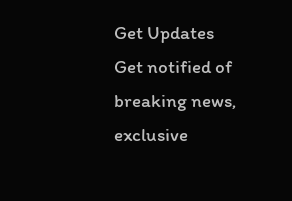Get Updates
Get notified of breaking news, exclusive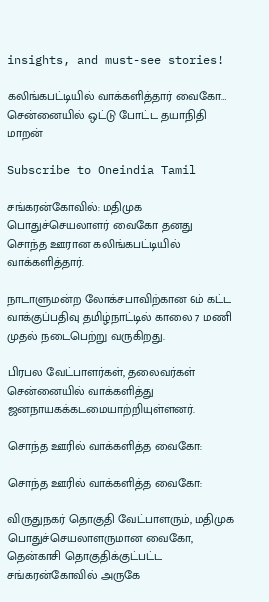insights, and must-see stories!

கலிங்கபட்டியில் வாக்களித்தார் வைகோ… சென்னையில் ஒட்டு போட்ட தயாநிதி மாறன்

Subscribe to Oneindia Tamil

சங்கரன்கோவில்: மதிமுக பொதுச்செயலாளர் வைகோ தனது சொந்த ஊரான கலிங்கபட்டியில் வாக்களித்தார்.

நாடாளுமன்ற லோக்சபாவிற்கான 6ம் கட்ட வாக்குப்பதிவு தமிழ்நாட்டில் காலை 7 மணி முதல் நடைபெற்று வருகிறது.

பிரபல வேட்பாளர்கள், தலைவர்கள் சென்னையில் வாக்களித்து ஜனநாயகக்கடமையாற்றியுள்ளனர்.

சொந்த ஊரில் வாக்களித்த வைகோ:

சொந்த ஊரில் வாக்களித்த வைகோ:

விருதுநகர் தொகுதி வேட்பாளரும், மதிமுக பொதுச்செயலாளருமான வைகோ, தென்காசி தொகுதிக்குட்பட்ட சங்கரன்கோவில் அருகே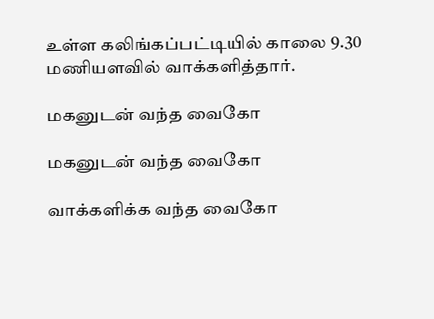உள்ள கலிங்கப்பட்டியில் காலை 9.30 மணியளவில் வாக்களித்தார்.

மகனுடன் வந்த வைகோ

மகனுடன் வந்த வைகோ

வாக்களிக்க வந்த வைகோ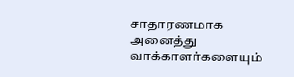சாதாரணமாக அனைத்து வாக்காளர்களையும்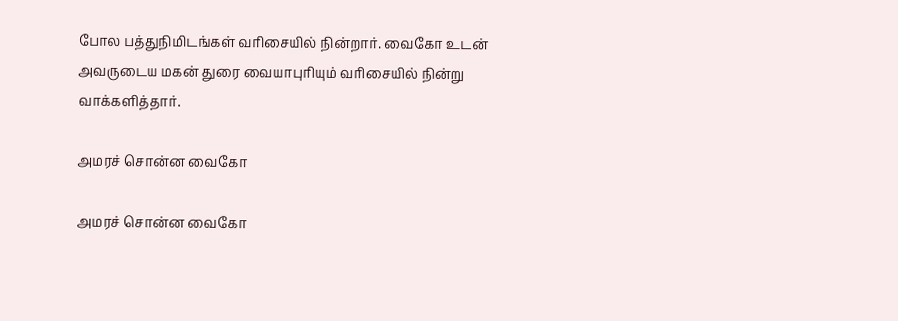போல பத்துநிமிடங்கள் வரிசையில் நின்றார். வைகோ உடன் அவருடைய மகன் துரை வையாபுரியும் வரிசையில் நின்று வாக்களித்தார்.

அமரச் சொன்ன வைகோ

அமரச் சொன்ன வைகோ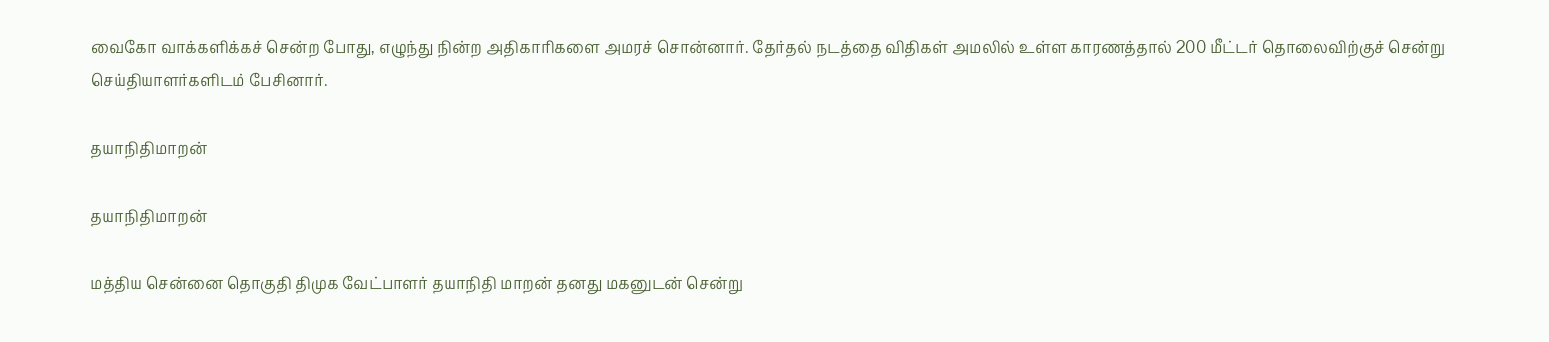வைகோ வாக்களிக்கச் சென்ற போது, எழுந்து நின்ற அதிகாரிகளை அமரச் சொன்னார். தேர்தல் நடத்தை விதிகள் அமலில் உள்ள காரணத்தால் 200 மீட்டர் தொலைவிற்குச் சென்று செய்தியாளர்களிடம் பேசினார்.

தயாநிதிமாறன்

தயாநிதிமாறன்

மத்திய சென்னை தொகுதி திமுக வேட்பாளர் தயாநிதி மாறன் தனது மகனுடன் சென்று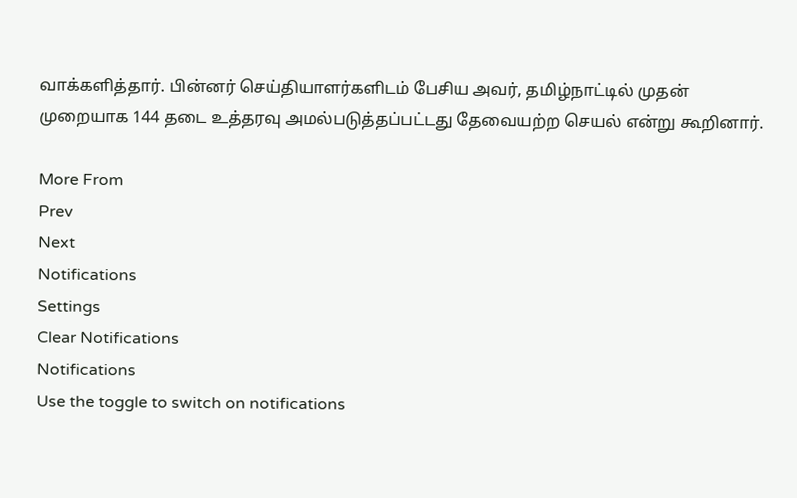வாக்களித்தார். பின்னர் செய்தியாளர்களிடம் பேசிய அவர், தமிழ்நாட்டில் முதன் முறையாக 144 தடை உத்தரவு அமல்படுத்தப்பட்டது தேவையற்ற செயல் என்று கூறினார்.

More From
Prev
Next
Notifications
Settings
Clear Notifications
Notifications
Use the toggle to switch on notifications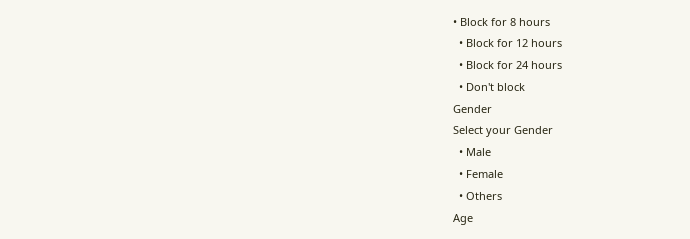• Block for 8 hours
  • Block for 12 hours
  • Block for 24 hours
  • Don't block
Gender
Select your Gender
  • Male
  • Female
  • Others
Age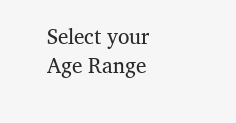Select your Age Range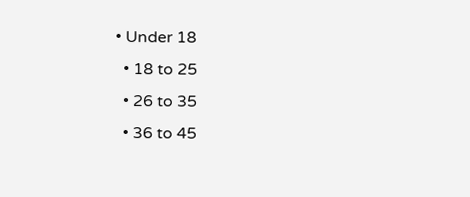• Under 18
  • 18 to 25
  • 26 to 35
  • 36 to 45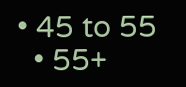• 45 to 55
  • 55+